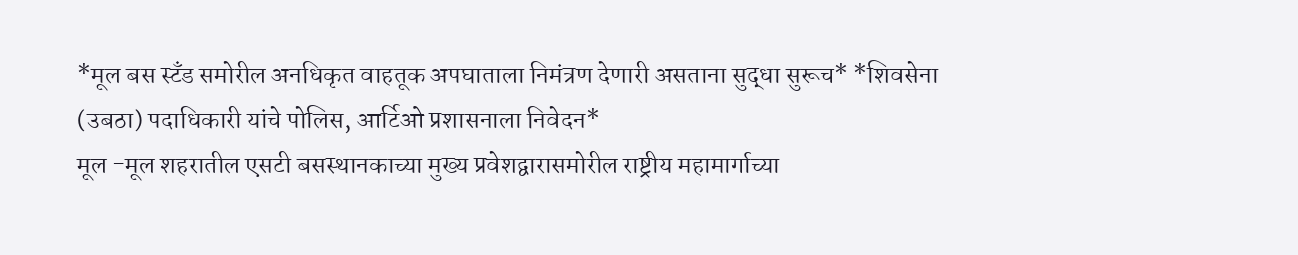*मूल बस स्टँड समोरील अनधिकृत वाहतूक अपघाताला निमंत्रण देणारी असताना सुद्धा सुरूच* *शिवसेना (उबठा) पदाधिकारी यांचे पोलिस, आर्टिओ प्रशासनाला निवेदन*
मूल -मूल शहरातील एसटी बसस्थानकाच्या मुख्य प्रवेशद्वारासमोरील राष्ट्रीय महामार्गाच्या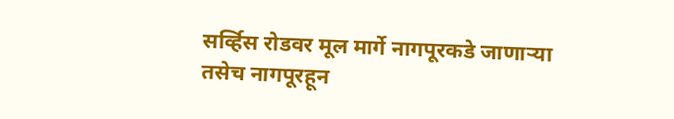सर्व्हिस रोडवर मूल मार्गे नागपूरकडे जाणाऱ्या तसेच नागपूरहून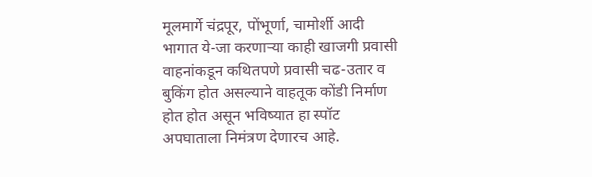मूलमार्गे चंद्रपूर, पोंभूर्णा, चामोर्शी आदी भागात ये-जा करणाऱ्या काही खाजगी प्रवासी वाहनांकडून कथितपणे प्रवासी चढ-उतार व बुकिंग होत असल्याने वाहतूक कोंडी निर्माण होत होत असून भविष्यात हा स्पॉट अपघाताला निमंत्रण देणारच आहे.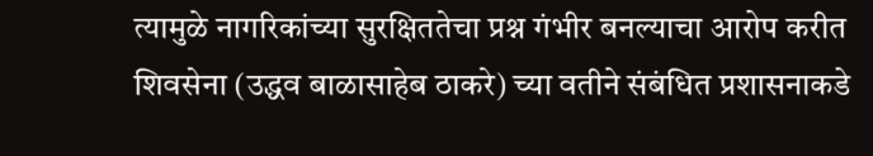त्यामुळे नागरिकांच्या सुरक्षिततेचा प्रश्न गंभीर बनल्याचा आरोप करीत शिवसेना (उद्धव बाळासाहेब ठाकरे) च्या वतीने संबंधित प्रशासनाकडे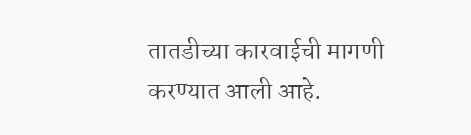तातडीच्या कारवाईची मागणी करण्यात आली आहे.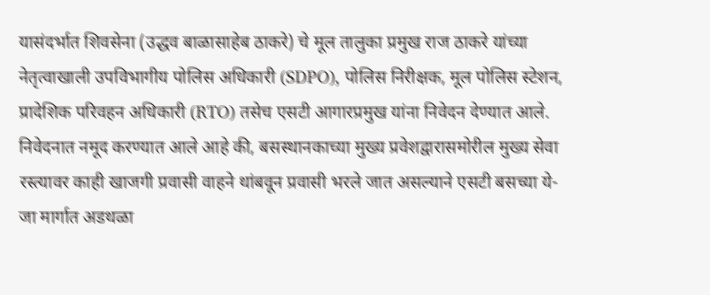यासंदर्भात शिवसेना (उद्धव बाळासाहेब ठाकरे) चे मूल तालुका प्रमुख राज ठाकरे यांच्या नेतृत्वाखाली उपविभागीय पोलिस अधिकारी (SDPO), पोलिस निरीक्षक, मूल पोलिस स्टेशन, प्रादेशिक परिवहन अधिकारी (RTO) तसेच एसटी आगारप्रमुख यांना निवेदन देण्यात आले.
निवेदनात नमूद करण्यात आले आहे की, बसस्थानकाच्या मुख्य प्रवेशद्वारासमोरील मुख्य सेवा रस्त्यावर काही खाजगी प्रवासी वाहने थांबवून प्रवासी भरले जात असल्याने एसटी बसच्या ये-जा मार्गात अडथळा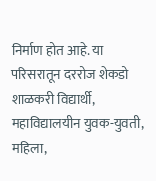निर्माण होत आहे. या परिसरातून दररोज शेकडो शाळकरी विद्यार्थी, महाविद्यालयीन युवक-युवती, महिला,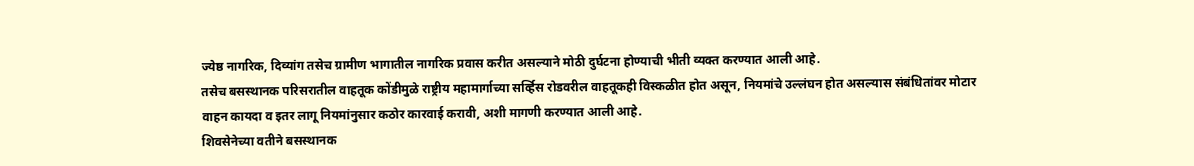ज्येष्ठ नागरिक, दिव्यांग तसेच ग्रामीण भागातील नागरिक प्रवास करीत असल्याने मोठी दुर्घटना होण्याची भीती व्यक्त करण्यात आली आहे.
तसेच बसस्थानक परिसरातील वाहतूक कोंडीमुळे राष्ट्रीय महामार्गाच्या सर्व्हिस रोडवरील वाहतूकही विस्कळीत होत असून, नियमांचे उल्लंघन होत असल्यास संबंधितांवर मोटार वाहन कायदा व इतर लागू नियमांनुसार कठोर कारवाई करावी, अशी मागणी करण्यात आली आहे.
शिवसेनेच्या वतीने बसस्थानक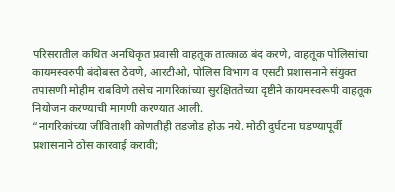परिसरातील कथित अनधिकृत प्रवासी वाहतूक तात्काळ बंद करणे, वाहतूक पोलिसांचा कायमस्वरुपी बंदोबस्त ठेवणे, आरटीओ, पोलिस विभाग व एसटी प्रशासनाने संयुक्त तपासणी मोहीम राबविणे तसेच नागरिकांच्या सुरक्षिततेच्या दृष्टीने कायमस्वरूपी वाहतूक नियोजन करण्याची मागणी करण्यात आली.
“नागरिकांच्या जीविताशी कोणतीही तडजोड होऊ नये. मोठी दुर्घटना घडण्यापूर्वी प्रशासनाने ठोस कारवाई करावी;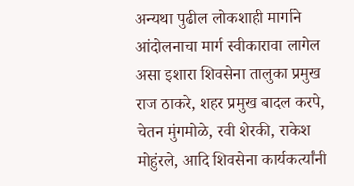अन्यथा पुढील लोकशाही मार्गाने आंदोलनाचा मार्ग स्वीकारावा लागेल असा इशारा शिवसेना तालुका प्रमुख राज ठाकरे, शहर प्रमुख बादल करपे, चेतन मुंगमोळे, रवी शेरकी, राकेश मोहुंरले, आदि शिवसेना कार्यकर्त्यांनी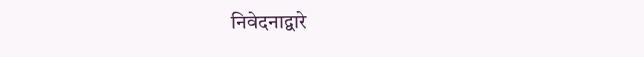निवेदनाद्वारे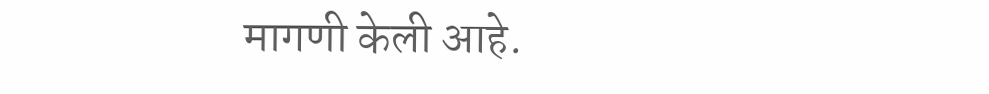मागणी केली आहे.